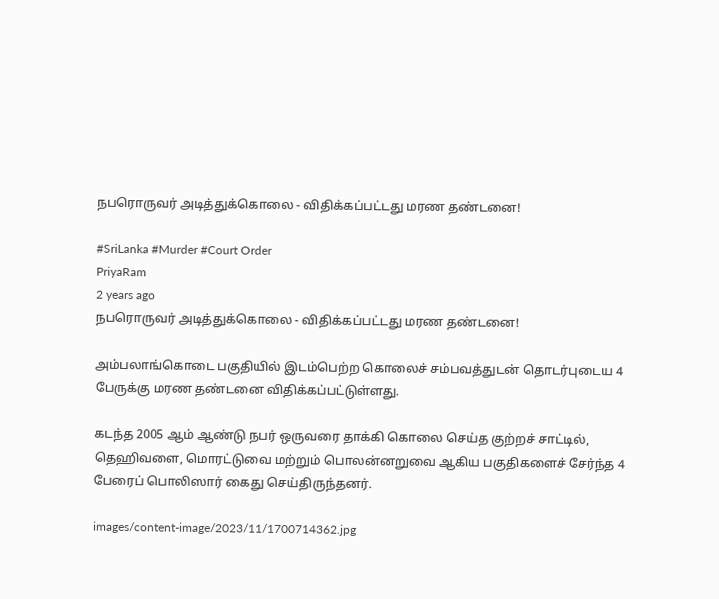நபரொருவர் அடித்துக்கொலை - விதிக்கப்பட்டது மரண தண்டனை!

#SriLanka #Murder #Court Order
PriyaRam
2 years ago
நபரொருவர் அடித்துக்கொலை - விதிக்கப்பட்டது மரண தண்டனை!

அம்பலாங்கொடை பகுதியில் இடம்பெற்ற கொலைச் சம்பவத்துடன் தொடர்புடைய 4 பேருக்கு மரண தண்டனை விதிக்கப்பட்டுள்ளது.

கடந்த 2005 ஆம் ஆண்டு நபர் ஒருவரை தாக்கி கொலை செய்த குற்றச் சாட்டில், தெஹிவளை, மொரட்டுவை மற்றும் பொலன்னறுவை ஆகிய பகுதிகளைச் சேர்ந்த 4 பேரைப் பொலிஸார் கைது செய்திருந்தனர்.

images/content-image/2023/11/1700714362.jpg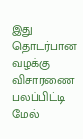இது தொடர்பான வழக்கு விசாரணை பலப்பிட்டி மேல்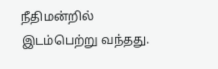நீதிமன்றில் இடம்பெற்று வந்தது.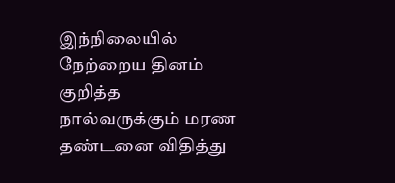இந்நிலையில் நேற்றைய தினம் குறித்த நால்வருக்கும் மரண தண்டனை விதித்து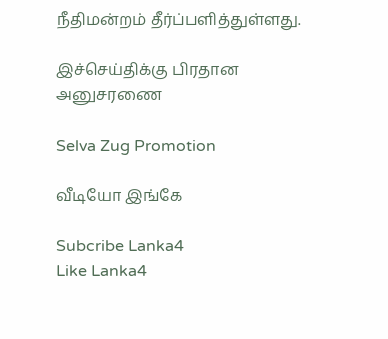நீதிமன்றம் தீர்ப்பளித்துள்ளது.

இச்செய்திக்கு பிரதான அனுசரணை

Selva Zug Promotion

வீடியோ இங்கே

Subcribe Lanka4
Like Lanka4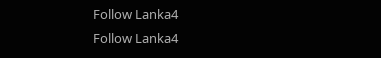Follow Lanka4
Follow Lanka4